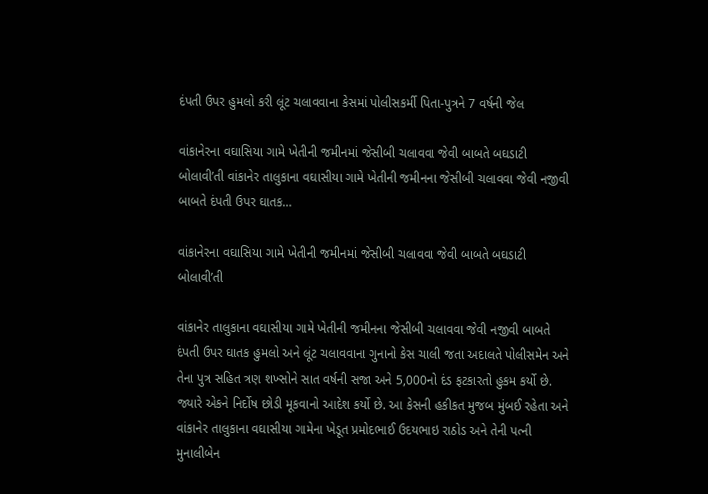દંપતી ઉપર હુમલો કરી લૂંટ ચલાવવાના કેસમાં પોલીસકર્મી પિતા-પુત્રને 7 વર્ષની જેલ

વાંકાનેરના વઘાસિયા ગામે ખેતીની જમીનમાં જેસીબી ચલાવવા જેવી બાબતે બઘડાટી બોલાવી’તી વાંકાનેર તાલુકાના વઘાસીયા ગામે ખેતીની જમીનના જેસીબી ચલાવવા જેવી નજીવી બાબતે દંપતી ઉપર ઘાતક…

વાંકાનેરના વઘાસિયા ગામે ખેતીની જમીનમાં જેસીબી ચલાવવા જેવી બાબતે બઘડાટી બોલાવી’તી

વાંકાનેર તાલુકાના વઘાસીયા ગામે ખેતીની જમીનના જેસીબી ચલાવવા જેવી નજીવી બાબતે દંપતી ઉપર ઘાતક હુમલો અને લૂંટ ચલાવવાના ગુનાનો કેસ ચાલી જતા અદાલતે પોલીસમેન અને તેના પુત્ર સહિત ત્રણ શખ્સોને સાત વર્ષની સજા અને 5,000નો દંડ ફટકારતો હુકમ કર્યો છે. જ્યારે એકને નિર્દોષ છોડી મૂકવાનો આદેશ કર્યો છે. આ કેસની હકીકત મુજબ મુંબઈ રહેતા અને વાંકાનેર તાલુકાના વઘાસીયા ગામેના ખેડૂત પ્રમોદભાઈ ઉદયભાઇ રાઠોડ અને તેની પત્ની મુનાલીબેન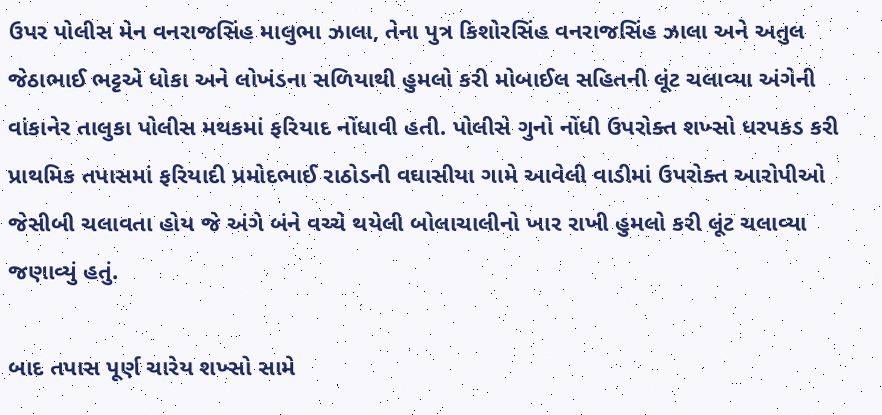ઉપર પોલીસ મેન વનરાજસિંહ માલુભા ઝાલા, તેના પુત્ર કિશોરસિંહ વનરાજસિંહ ઝાલા અને અતુલ જેઠાભાઈ ભટ્ટએ ધોકા અને લોખંડના સળિયાથી હુમલો કરી મોબાઈલ સહિતની લૂંટ ચલાવ્યા અંગેની વાંકાનેર તાલુકા પોલીસ મથકમાં ફરિયાદ નોંધાવી હતી. પોલીસે ગુનો નોંધી ઉપરોક્ત શખ્સો ધરપકડ કરી પ્રાથમિક તપાસમાં ફરિયાદી પ્રમોદભાઈ રાઠોડની વઘાસીયા ગામે આવેલી વાડીમાં ઉપરોક્ત આરોપીઓ જેસીબી ચલાવતા હોય જે અંગે બંને વચ્ચે થયેલી બોલાચાલીનો ખાર રાખી હુમલો કરી લૂંટ ચલાવ્યા જણાવ્યું હતું.

બાદ તપાસ પૂર્ણ ચારેય શખ્સો સામે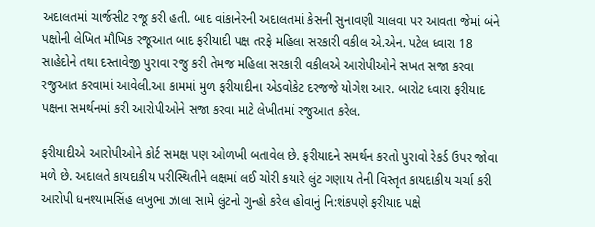અદાલતમાં ચાર્જસીટ રજૂ કરી હતી. બાદ વાંકાનેરની અદાલતમાં કેસની સુનાવણી ચાલવા પર આવતા જેમાં બંને પક્ષોની લેખિત મૌખિક રજૂઆત બાદ ફરીયાદી પક્ષ તરફે મહિલા સરકારી વકીલ એ.એન. પટેલ ધ્વારા 18 સાહેદોને તથા દસ્તાવેજી પુરાવા રજુ કરી તેમજ મહિલા સરકારી વકીલએ આરોપીઓને સખત સજા કરવા રજુઆત કરવામાં આવેલી.આ કામમાં મુળ ફરીયાદીના એડવોકેટ દરજજે યોગેશ આર. બારોટ ધ્વારા ફરીયાદ પક્ષના સમર્થનમાં કરી આરોપીઓને સજા કરવા માટે લેખીતમાં રજુઆત કરેલ.

ફરીયાદીએ આરોપીઓને કોર્ટ સમક્ષ પણ ઓળખી બતાવેલ છે. ફરીયાદને સમર્થન કરતો પુરાવો રેકર્ડ ઉપર જોવા મળે છે. અદાલતે કાયદાકીય પરીસ્થિતીને લક્ષમાં લઈ ચોરી કયારે લુંટ ગણાય તેની વિસ્તૃત કાયદાકીય ચર્ચા કરી આરોપી ધનશ્યામસિંહ લખુભા ઝાલા સામે લુંટનો ગુન્હો કરેલ હોવાનું નિ:શંકપણે ફરીયાદ પક્ષે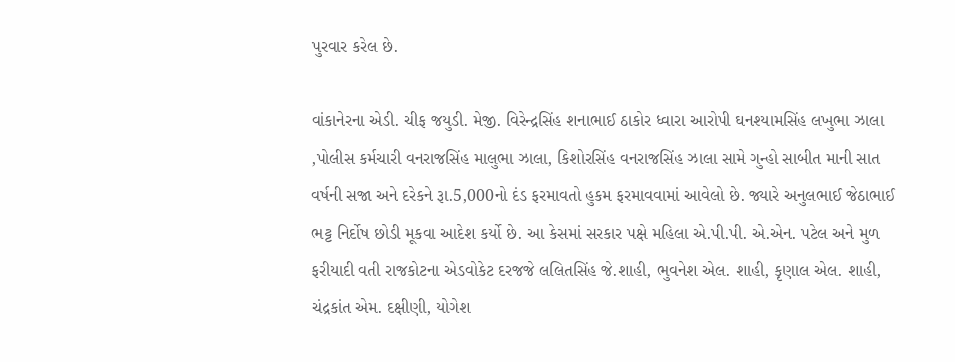પુરવાર કરેલ છે.

વાંકાનેરના એડી. ચીફ જયુડી. મેજી. વિરેન્દ્રસિંહ શનાભાઈ ઠાકોર ધ્વારા આરોપી ઘનશ્યામસિંહ લખુભા ઝાલા ,પોલીસ કર્મચારી વનરાજસિંહ માલુભા ઝાલા, કિશોરસિંહ વનરાજસિંહ ઝાલા સામે ગુન્હો સાબીત માની સાત વર્ષની સજા અને દરેકને રૂા.5,000નો દંડ ફરમાવતો હુકમ ફરમાવવામાં આવેલો છે. જ્યારે અનુલભાઈ જેઠાભાઈ ભટ્ટ નિર્દોષ છોડી મૂકવા આદેશ કર્યો છે. આ કેસમાં સરકાર પક્ષે મહિલા એ.પી.પી. એ.એન. પટેલ અને મુળ ફરીયાદી વતી રાજકોટના એડવોકેટ દરજજે લલિતસિંહ જે.શાહી, ભુવનેશ એલ. શાહી, કૃણાલ એલ. શાહી, ચંદ્રકાંત એમ. દક્ષીણી, યોગેશ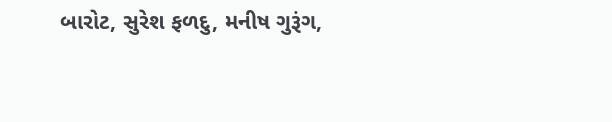બારોટ, સુરેશ ફળદુ, મનીષ ગુરૂંગ,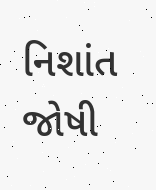નિશાંત જોષી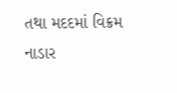તથા મદદમાં વિક્રમ નાડાર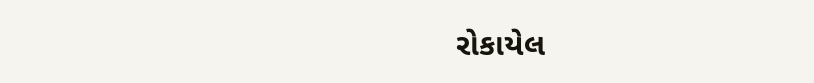રોકાયેલ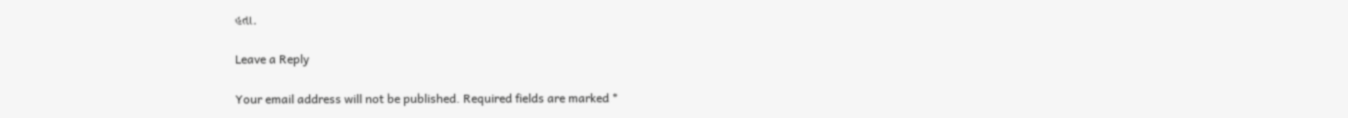હતા.

Leave a Reply

Your email address will not be published. Required fields are marked *